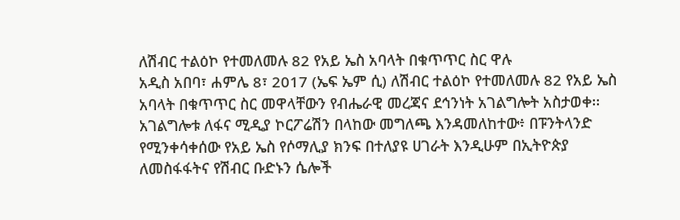ለሽብር ተልዕኮ የተመለመሉ 82 የአይ ኤስ አባላት በቁጥጥር ስር ዋሉ
አዲስ አበባ፣ ሐምሌ 8፣ 2017 (ኤፍ ኤም ሲ) ለሽብር ተልዕኮ የተመለመሉ 82 የአይ ኤስ አባላት በቁጥጥር ስር መዋላቸውን የብሔራዊ መረጃና ደኅንነት አገልግሎት አስታወቀ፡፡
አገልግሎቱ ለፋና ሚዲያ ኮርፖሬሽን በላከው መግለጫ እንዳመለከተው፥ በፑንትላንድ የሚንቀሳቀሰው የአይ ኤስ የሶማሊያ ክንፍ በተለያዩ ሀገራት እንዲሁም በኢትዮጵያ ለመስፋፋትና የሽብር ቡድኑን ሴሎች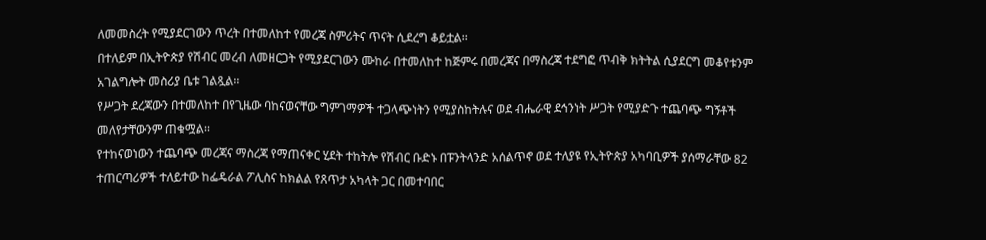ለመመስረት የሚያደርገውን ጥረት በተመለከተ የመረጃ ስምሪትና ጥናት ሲደረግ ቆይቷል፡፡
በተለይም በኢትዮጵያ የሽብር መረብ ለመዘርጋት የሚያደርገውን ሙከራ በተመለከተ ከጅምሩ በመረጃና በማስረጃ ተደግፎ ጥብቅ ክትትል ሲያደርግ መቆየቱንም አገልግሎት መስሪያ ቤቱ ገልጿል፡፡
የሥጋት ደረጃውን በተመለከተ በየጊዜው ባከናወናቸው ግምገማዎች ተጋላጭነትን የሚያስከትሉና ወደ ብሔራዊ ደኅንነት ሥጋት የሚያድጉ ተጨባጭ ግኝቶች መለየታቸውንም ጠቁሟል፡፡
የተከናወነውን ተጨባጭ መረጃና ማስረጃ የማጠናቀር ሂደት ተከትሎ የሽብር ቡድኑ በፑንትላንድ አሰልጥኖ ወደ ተለያዩ የኢትዮጵያ አካባቢዎች ያሰማራቸው 82 ተጠርጣሪዎች ተለይተው ከፌዴራል ፖሊስና ከክልል የጸጥታ አካላት ጋር በመተባበር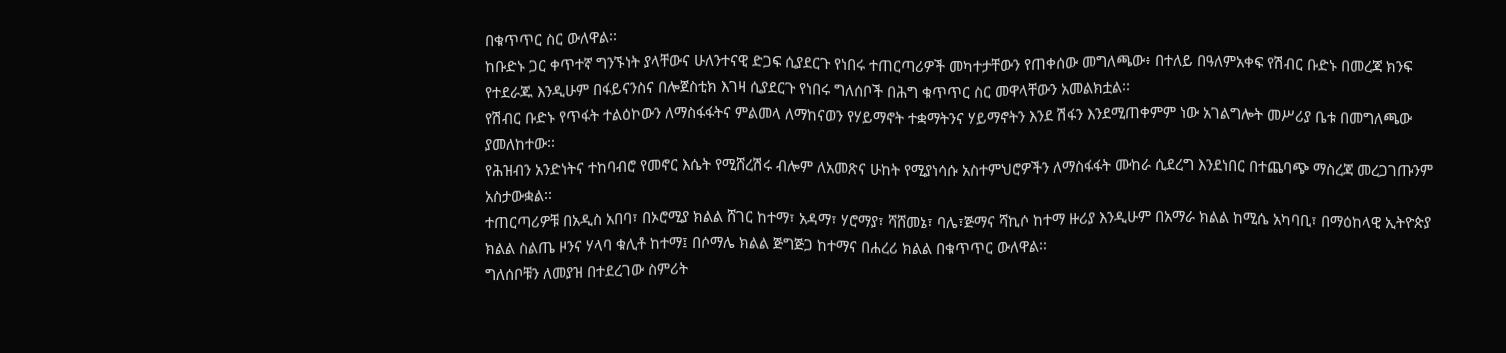በቁጥጥር ስር ውለዋል፡፡
ከቡድኑ ጋር ቀጥተኛ ግንኙነት ያላቸውና ሁለንተናዊ ድጋፍ ሲያደርጉ የነበሩ ተጠርጣሪዎች መካተታቸውን የጠቀሰው መግለጫው፥ በተለይ በዓለምአቀፍ የሽብር ቡድኑ በመረጃ ክንፍ የተደራጁ እንዲሁም በፋይናንስና በሎጀስቲክ እገዛ ሲያደርጉ የነበሩ ግለሰቦች በሕግ ቁጥጥር ስር መዋላቸውን አመልክቷል፡፡
የሽብር ቡድኑ የጥፋት ተልዕኮውን ለማስፋፋትና ምልመላ ለማከናወን የሃይማኖት ተቋማትንና ሃይማኖትን እንደ ሽፋን እንደሚጠቀምም ነው አገልግሎት መሥሪያ ቤቱ በመግለጫው ያመለከተው፡፡
የሕዝብን አንድነትና ተከባብሮ የመኖር እሴት የሚሸረሽሩ ብሎም ለአመጽና ሁከት የሚያነሳሱ አስተምህሮዎችን ለማስፋፋት ሙከራ ሲደረግ እንደነበር በተጨባጭ ማስረጃ መረጋገጡንም አስታውቋል፡፡
ተጠርጣሪዎቹ በአዲስ አበባ፣ በኦሮሚያ ክልል ሸገር ከተማ፣ አዳማ፣ ሃሮማያ፣ ሻሸመኔ፣ ባሌ፣ጅማና ሻኪሶ ከተማ ዙሪያ እንዲሁም በአማራ ክልል ከሚሴ አካባቢ፣ በማዕከላዊ ኢትዮጵያ ክልል ስልጤ ዞንና ሃላባ ቁሊቶ ከተማ፤ በሶማሌ ክልል ጅግጅጋ ከተማና በሐረሪ ክልል በቁጥጥር ውለዋል፡፡
ግለሰቦቹን ለመያዝ በተደረገው ስምሪት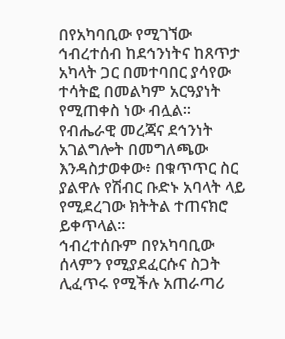በየአካባቢው የሚገኘው ኅብረተሰብ ከደኅንነትና ከጸጥታ አካላት ጋር በመተባበር ያሳየው ተሳትፎ በመልካም አርዓያነት የሚጠቀስ ነው ብሏል፡፡
የብሔራዊ መረጃና ደኅንነት አገልግሎት በመግለጫው እንዳስታወቀው፥ በቁጥጥር ስር ያልዋሉ የሽብር ቡድኑ አባላት ላይ የሚደረገው ክትትል ተጠናክሮ ይቀጥላል፡፡
ኅብረተሰቡም በየአካባቢው ሰላምን የሚያደፈርሱና ስጋት ሊፈጥሩ የሚችሉ አጠራጣሪ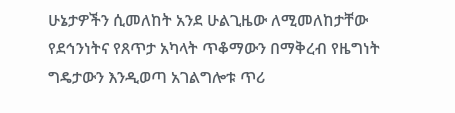ሁኔታዎችን ሲመለከት አንደ ሁልጊዜው ለሚመለከታቸው የደኅንነትና የጸጥታ አካላት ጥቆማውን በማቅረብ የዜግነት ግዴታውን እንዲወጣ አገልግሎቱ ጥሪ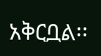አቅርቧል፡፡